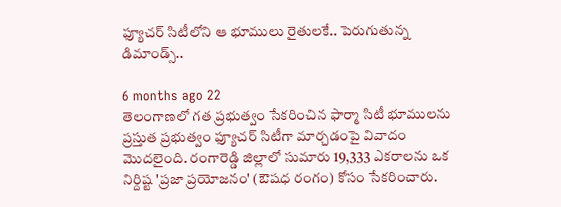ఫ్యూచర్ సిటీలోని ఆ భూములు రైతులకే.. పెరుగుతున్న డిమాండ్స్..

6 months ago 22
తెలంగాణలో గత ప్రభుత్వం సేకరించిన ఫార్మా సిటీ భూములను ప్రస్తుత ప్రభుత్వం ఫ్యూచర్ సిటీగా మార్చడంపై వివాదం మొదలైంది. రంగారెడ్డి జిల్లాలో సుమారు 19,333 ఎకరాలను ఒక నిర్దిష్ట 'ప్రజా ప్రయోజనం' (ఔషధ రంగం) కోసం సేకరించారు.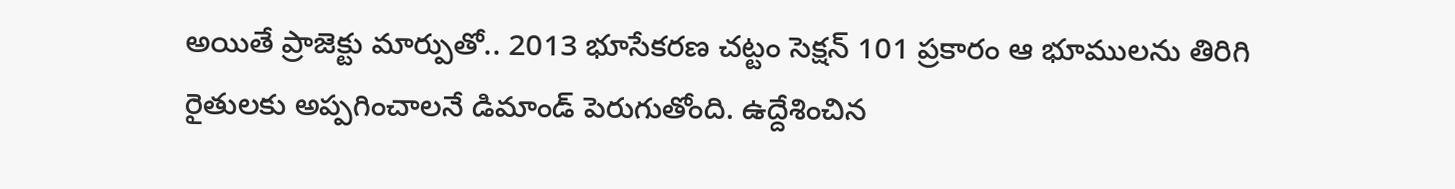అయితే ప్రాజెక్టు మార్పుతో.. 2013 భూసేకరణ చట్టం సెక్షన్ 101 ప్రకారం ఆ భూములను తిరిగి రైతులకు అప్పగించాలనే డిమాండ్ పెరుగుతోంది. ఉద్దేశించిన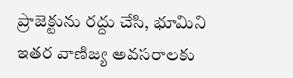ప్రాజెక్టును రద్దు చేసి, భూమిని ఇతర వాణిజ్య అవసరాలకు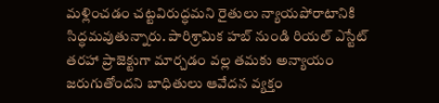మళ్లించడం చట్టవిరుద్ధమని రైతులు న్యాయపోరాటానికి సిద్ధమవుతున్నారు. పారిశ్రామిక హబ్ నుండి రియల్ ఎస్టేట్ తరహా ప్రాజెక్టుగా మార్చడం వల్ల తమకు అన్యాయం జరుగుతోందని బాధితులు ఆవేదన వ్యక్తం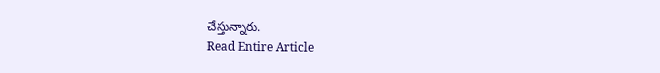చేస్తున్నారు.
Read Entire Article